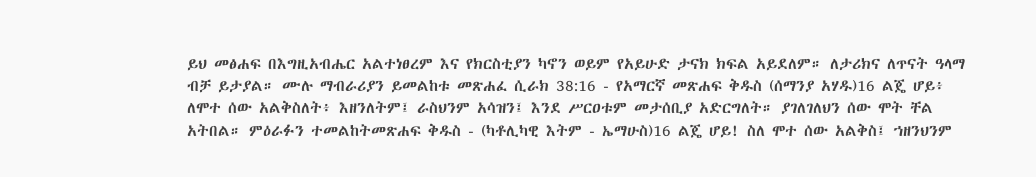ይህ መፅሐፍ በእግዚአብሔር አልተነፀረም እና የክርስቲያን ካኖን ወይም የአይሁድ ታናክ ክፍል አይደለም። ለታሪክና ለጥናት ዓላማ ብቻ ይታያል። ሙሉ ማብራሪያን ይመልከቱ መጽሐፈ ሲራክ 38:16 - የአማርኛ መጽሐፍ ቅዱስ (ሰማንያ አሃዱ)16 ልጄ ሆይ፥ ለሞተ ሰው አልቅስለት፥ እዘንለትም፤ ራስህንም አሳዝን፤ እንደ ሥርዐቱም መታሰቢያ አድርግለት። ያገለገለህን ሰው ሞት ቸል አትበል። ምዕራፉን ተመልከትመጽሐፍ ቅዱስ - (ካቶሊካዊ እትም - ኤማሁስ)16 ልጄ ሆይ! ስለ ሞተ ሰው አልቅስ፤ ኀዘንህንም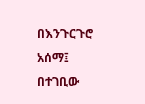በእንጉርጉሮ አሰማ፤ በተገቢው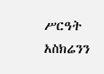ሥርዓት አስክሬንን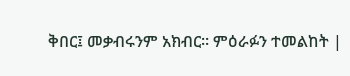ቅበር፤ መቃብሩንም አክብር። ምዕራፉን ተመልከት |